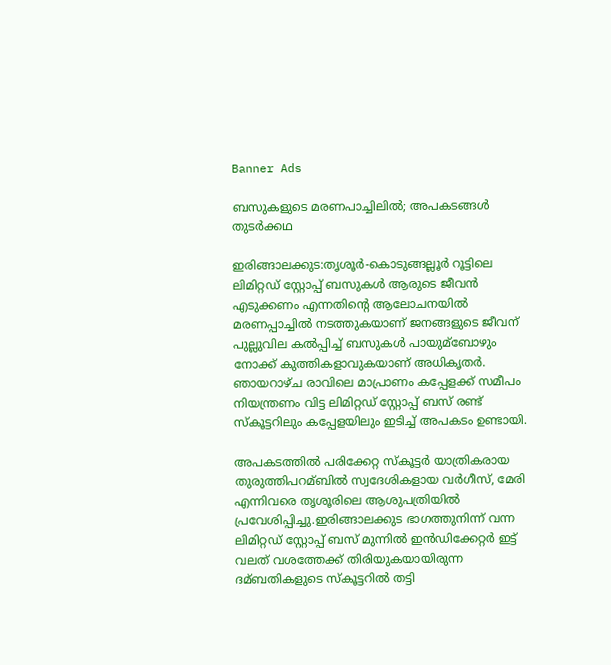Banner Ads

ബസുകളുടെ മരണപാച്ചിലില്‍; അപകടങ്ങള്‍ തുടർക്കഥ

ഇരിങ്ങാലക്കുട:തൃശൂർ-കൊടുങ്ങല്ലൂർ റൂട്ടിലെ ലിമിറ്റഡ് സ്റ്റോപ്പ് ബസുകൾ ആരുടെ ജീവൻ എടുക്കണം എന്നതിന്റെ ആലോചനയിൽ മരണപ്പാച്ചിൽ നടത്തുകയാണ് ജനങ്ങളുടെ ജീവന് പുല്ലുവില കല്‍പ്പിച്ച്‌ ബസുകള്‍ പായുമ്ബോഴും നോക്ക് കുത്തികളാവുകയാണ് അധികൃതർ. ഞായറാഴ്ച രാവിലെ മാപ്രാണം കപ്പേളക്ക് സമീപം നിയന്ത്രണം വിട്ട ലിമിറ്റഡ് സ്റ്റോപ്പ് ബസ് രണ്ട് സ്കൂട്ടറിലും കപ്പേളയിലും ഇടിച്ച്‌ അപകടം ഉണ്ടായി.

അപകടത്തില്‍ പരിക്കേറ്റ സ്കൂട്ടർ യാത്രികരായ തുരുത്തിപറമ്ബില്‍ സ്വദേശികളായ വർഗീസ്, മേരി എന്നിവരെ തൃശൂരിലെ ആശുപത്രിയില്‍ പ്രവേശിപ്പിച്ചു.ഇരിങ്ങാലക്കുട ഭാഗത്തുനിന്ന് വന്ന ലിമിറ്റഡ് സ്റ്റോപ്പ് ബസ് മുന്നില്‍ ഇൻഡിക്കേറ്റർ ഇട്ട് വലത് വശത്തേക്ക് തിരിയുകയായിരുന്ന ദമ്ബതികളുടെ സ്കൂട്ടറില്‍ തട്ടി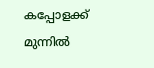കപ്പോളക്ക് മുന്നില്‍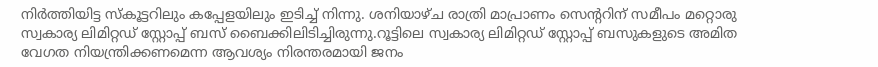നിർത്തിയിട്ട സ്കൂട്ടറിലും കപ്പേളയിലും ഇടിച്ച്‌ നിന്നു. ശനിയാഴ്ച രാത്രി മാപ്രാണം സെന്ററിന് സമീപം മറ്റൊരു സ്വകാര്യ ലിമിറ്റഡ് സ്റ്റോപ്പ് ബസ് ബൈക്കിലിടിച്ചിരുന്നു.റൂട്ടിലെ സ്വകാര്യ ലിമിറ്റഡ് സ്റ്റോപ്പ് ബസുകളുടെ അമിത വേഗത നിയന്ത്രിക്കണമെന്ന ആവശ്യം നിരന്തരമായി ജനം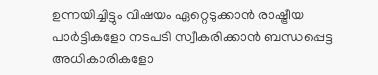ഉന്നയിച്ചിട്ടും വിഷയം ഏറ്റെടുക്കാൻ രാഷ്ട്രീയ പാർട്ടികളോ നടപടി സ്വീകരിക്കാൻ ബന്ധപ്പെട്ട അധികാരികളോ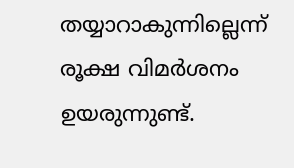തയ്യാറാകുന്നില്ലെന്ന് രൂക്ഷ വിമർശനം ഉയരുന്നുണ്ട്.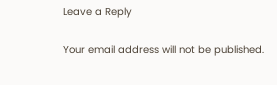Leave a Reply

Your email address will not be published.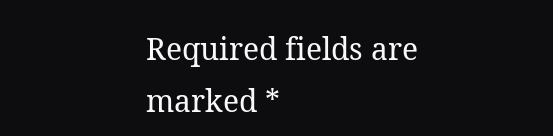Required fields are marked *